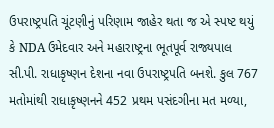ઉપરાષ્ટ્રપતિ ચૂંટણીનું પરિણામ જાહેર થતા જ એ સ્પષ્ટ થયું કે NDA ઉમેદવાર અને મહારાષ્ટ્રના ભૂતપૂર્વ રાજ્યપાલ સી.પી. રાધાકૃષ્ણન દેશના નવા ઉપરાષ્ટ્રપતિ બનશે. કુલ 767 મતોમાંથી રાધાકૃષ્ણનને 452 પ્રથમ પસંદગીના મત મળ્યા,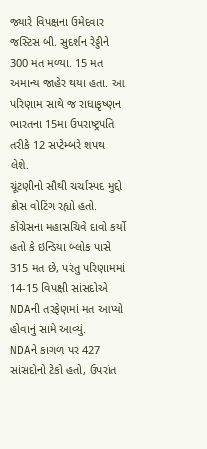જ્યારે વિપક્ષના ઉમેદવાર જસ્ટિસ બી. સુદર્શન રેડ્ડીને 300 મત મળ્યા. 15 મત અમાન્ય જાહેર થયા હતા. આ પરિણામ સાથે જ રાધાકૃષ્ણન ભારતના 15મા ઉપરાષ્ટ્રપતિ તરીકે 12 સપ્ટેમ્બરે શપથ લેશે.
ચૂંટણીનો સૌથી ચર્ચાસ્પદ મુદ્દો ક્રોસ વોટિંગ રહ્યો હતો. કોંગ્રેસના મહાસચિવે દાવો કર્યો હતો કે ઇન્ડિયા બ્લોક પાસે 315 મત છે, પરંતુ પરિણામમાં 14-15 વિપક્ષી સાંસદોએ NDAની તરફેણમાં મત આપ્યો હોવાનું સામે આવ્યું.
NDAને કાગળ પર 427 સાંસદોનો ટેકો હતો, ઉપરાંત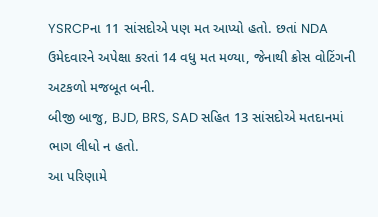YSRCPના 11 સાંસદોએ પણ મત આપ્યો હતો. છતાં NDA ઉમેદવારને અપેક્ષા કરતાં 14 વધુ મત મળ્યા, જેનાથી ક્રોસ વોટિંગની અટકળો મજબૂત બની.
બીજી બાજુ, BJD, BRS, SAD સહિત 13 સાંસદોએ મતદાનમાં ભાગ લીધો ન હતો.
આ પરિણામે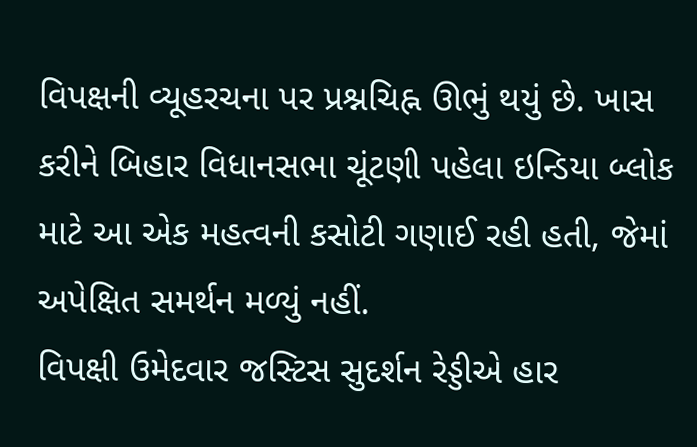વિપક્ષની વ્યૂહરચના પર પ્રશ્નચિહ્ન ઊભું થયું છે. ખાસ કરીને બિહાર વિધાનસભા ચૂંટણી પહેલા ઇન્ડિયા બ્લોક માટે આ એક મહત્વની કસોટી ગણાઈ રહી હતી, જેમાં અપેક્ષિત સમર્થન મળ્યું નહીં.
વિપક્ષી ઉમેદવાર જસ્ટિસ સુદર્શન રેડ્ડીએ હાર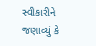સ્વીકારીને જણાવ્યું કે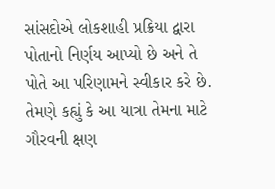સાંસદોએ લોકશાહી પ્રક્રિયા દ્વારા પોતાનો નિર્ણય આપ્યો છે અને તે પોતે આ પરિણામને સ્વીકાર કરે છે.
તેમણે કહ્યું કે આ યાત્રા તેમના માટે ગૌરવની ક્ષણ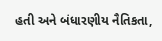હતી અને બંધારણીય નૈતિકતા,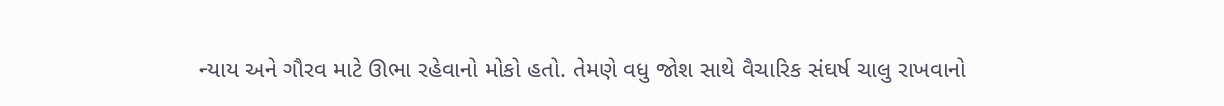ન્યાય અને ગૌરવ માટે ઊભા રહેવાનો મોકો હતો. તેમણે વધુ જોશ સાથે વૈચારિક સંઘર્ષ ચાલુ રાખવાનો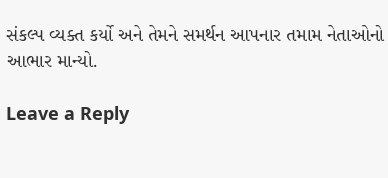સંકલ્પ વ્યક્ત કર્યો અને તેમને સમર્થન આપનાર તમામ નેતાઓનો આભાર માન્યો.

Leave a Reply